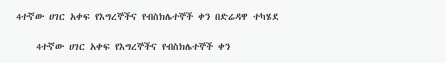4ተኛው ሀገር አቀፍ የእግረኞችና የብስክሌተኞች ቀን በድሬዳዋ ተካሄደ

    4ተኛው ሀገር አቀፍ የእግረኞችና የብስክሌተኞች ቀን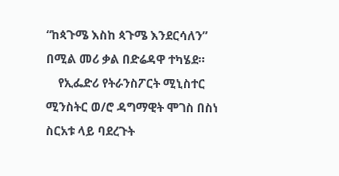“ከጳጉሜ እስከ ጳጉሜ እንደርሳለን” በሚል መሪ ቃል በድሬዳዋ ተካሄደ።
    የኢፌድሪ የትራንስፖርት ሚኒስተር ሚንስትር ወ/ሮ ዳግማዊት ሞገስ በስነ ስርአቱ ላይ ባደረጉት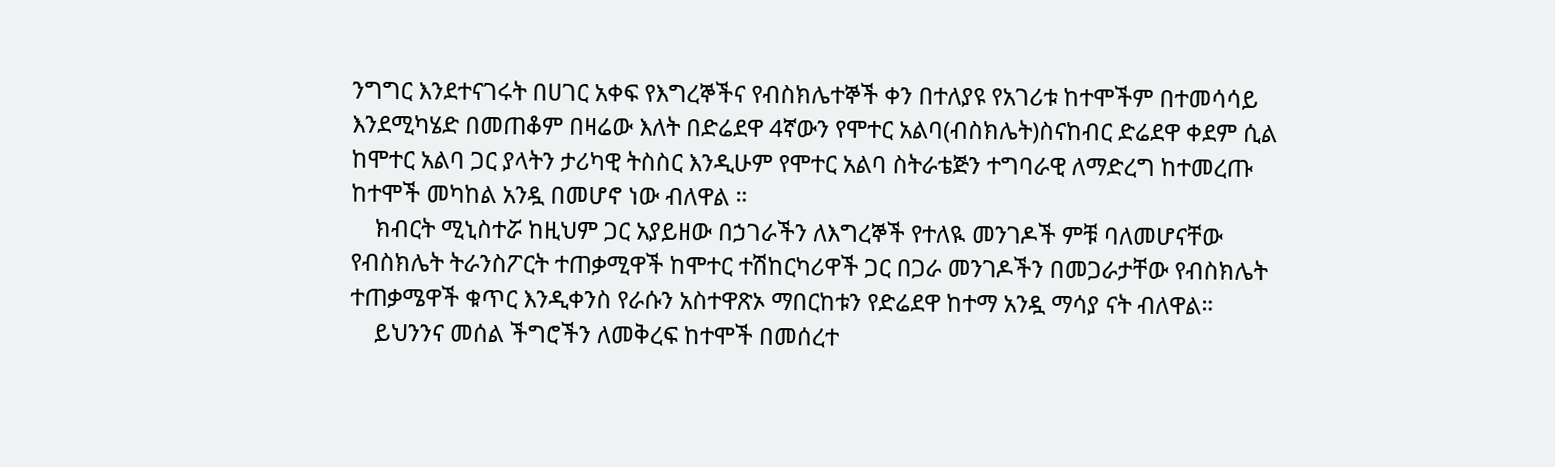ንግግር እንደተናገሩት በሀገር አቀፍ የእግረኞችና የብስክሌተኞች ቀን በተለያዩ የአገሪቱ ከተሞችም በተመሳሳይ እንደሚካሄድ በመጠቆም በዛሬው እለት በድሬደዋ 4ኛውን የሞተር አልባ(ብስክሌት)ስናከብር ድሬደዋ ቀደም ሲል ከሞተር አልባ ጋር ያላትን ታሪካዊ ትስስር እንዲሁም የሞተር አልባ ስትራቴጅን ተግባራዊ ለማድረግ ከተመረጡ ከተሞች መካከል አንዷ በመሆኖ ነው ብለዋል ።
    ክብርት ሚኒስተሯ ከዚህም ጋር አያይዘው በኃገራችን ለእግረኞች የተለዪ መንገዶች ምቹ ባለመሆናቸው የብስክሌት ትራንስፖርት ተጠቃሚዋች ከሞተር ተሽከርካሪዋች ጋር በጋራ መንገዶችን በመጋራታቸው የብስክሌት ተጠቃሜዋች ቁጥር እንዲቀንስ የራሱን አስተዋጽኦ ማበርከቱን የድሬደዋ ከተማ አንዷ ማሳያ ናት ብለዋል።
    ይህንንና መሰል ችግሮችን ለመቅረፍ ከተሞች በመሰረተ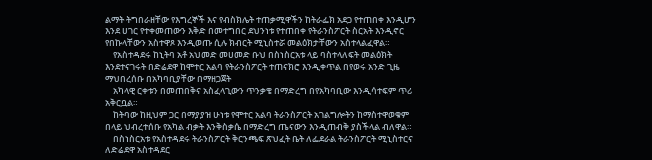ልማት ትግበራዘቸው የእግረኞች እና የብስክሌት ተጠቃሚዋችን ከትራፌክ አደጋ የተጠበቀ እንዲሆን እንደ ሀገር የተቀመጠውን እቅድ በመተግበር ደህንነቱ የተጠበቀ የትራንስፖርት ስርአት እንዲኖር የበኩላቸውን አስተዋጾ እንዲወጡ ሲሉ ክብርት ሚኒስተሯ መልዕክታቸውን አስተላልፈዋል።
    የአስተዳደሩ ከኒትባ አቶ አህመድ መሀመድ ቡህ በስነስርአቱ ላይ ባስተላለፍት መልዕክት እንደተናገሩት በድሬደዋ ከሞተር አልባ የትራንስፖርት ተጠናክሮ እንዲቀጥል በየወሩ አንድ ጊዜ ማህበረሰቡ በአካባቢያቸው በማዘጋጀት
    አካላዊ ርቀቱን በመጠበቅና አስፈላጊውን ጥንቃቄ በማድረግ በየአካባቢው እንዲሳተፍም ጥሪ አቅርቧል።
    ከትባው ከዚህም ጋር በማያያዝ ሁነቱ የሞተር አልባ ትራንስፖርት አገልግሎትን ከማስተዋወቁም በላይ ህብረተሰቡ የአካል ብቃት እንቅስቃሴ በማድረግ ጤናውን እንዲጠብቅ ያስችላል ብለዋል።
    በስነስርአቱ የአስተዳደሩ ትራንስፖርት ቅርንጫፍ ጽህፈት ቤት ለፌደራል ትራንስፖርት ሚኒስተርና ለድሬደዋ አስተዳደር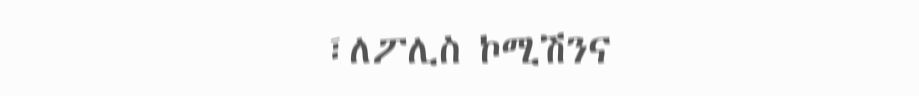፣ለፖሊስ ኮሚሽንና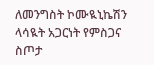ለመንግስት ኮሙዪኒኬሽን ላሳዪት አጋርነት የምስጋና ስጦታ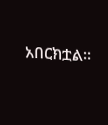አበርክቷል።